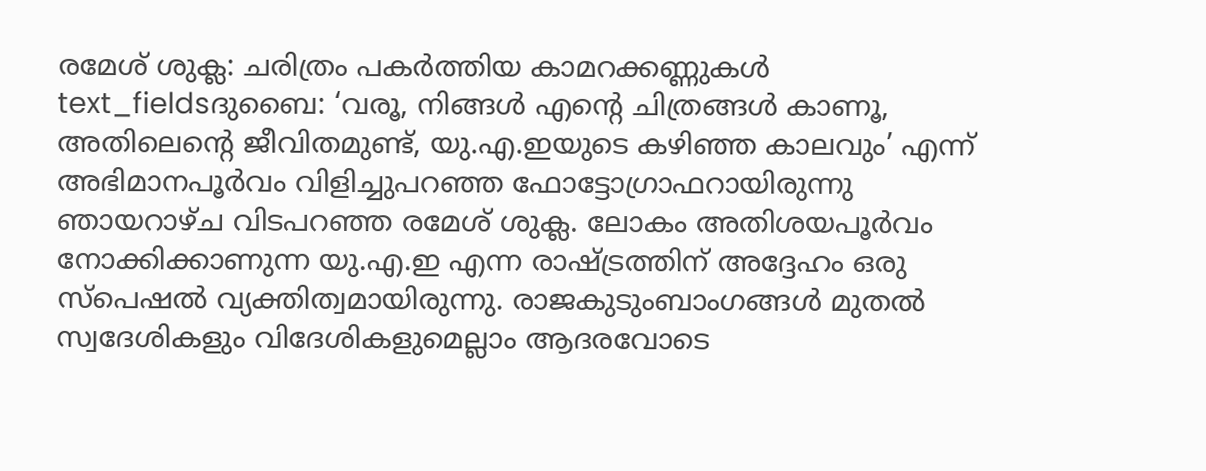രമേശ് ശുക്ല: ചരിത്രം പകർത്തിയ കാമറക്കണ്ണുകൾ
text_fieldsദുബൈ: ‘വരൂ, നിങ്ങൾ എന്റെ ചിത്രങ്ങൾ കാണൂ, അതിലെന്റെ ജീവിതമുണ്ട്, യു.എ.ഇയുടെ കഴിഞ്ഞ കാലവും’ എന്ന് അഭിമാനപൂർവം വിളിച്ചുപറഞ്ഞ ഫോട്ടോഗ്രാഫറായിരുന്നു ഞായറാഴ്ച വിടപറഞ്ഞ രമേശ് ശുക്ല. ലോകം അതിശയപൂർവം നോക്കിക്കാണുന്ന യു.എ.ഇ എന്ന രാഷ്ട്രത്തിന് അദ്ദേഹം ഒരു സ്പെഷൽ വ്യക്തിത്വമായിരുന്നു. രാജകുടുംബാംഗങ്ങൾ മുതൽ സ്വദേശികളും വിദേശികളുമെല്ലാം ആദരവോടെ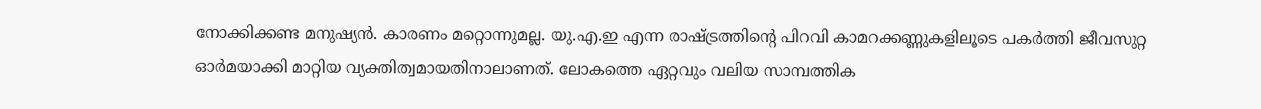നോക്കിക്കണ്ട മനുഷ്യൻ. കാരണം മറ്റൊന്നുമല്ല. യു.എ.ഇ എന്ന രാഷ്ട്രത്തിന്റെ പിറവി കാമറക്കണ്ണുകളിലൂടെ പകർത്തി ജീവസുറ്റ ഓർമയാക്കി മാറ്റിയ വ്യക്തിത്വമായതിനാലാണത്. ലോകത്തെ ഏറ്റവും വലിയ സാമ്പത്തിക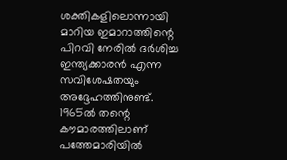ശക്തികളിലൊന്നായി മാറിയ ഇമാറാത്തിന്റെ പിറവി നേരിൽ ദർശിച്ച ഇന്ത്യക്കാരൻ എന്ന സവിശേഷതയും അദ്ദേഹത്തിനുണ്ട്.
1965ൽ തന്റെ കൗമാരത്തിലാണ് പത്തേമാരിയിൽ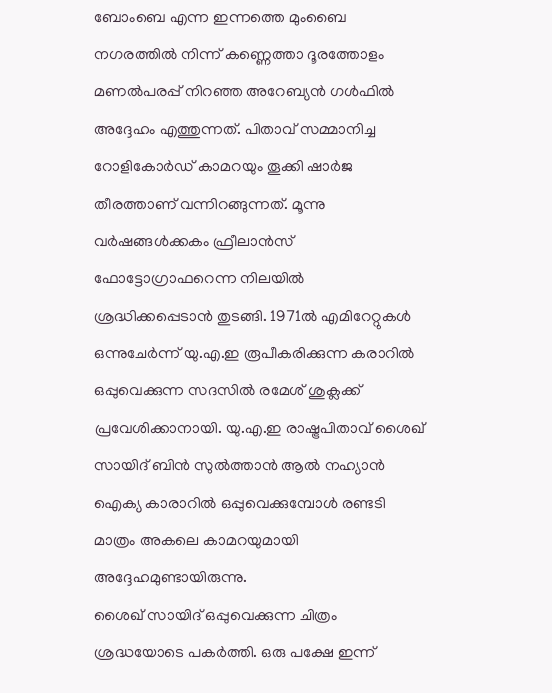ബോംബെ എന്ന ഇന്നത്തെ മുംബൈ നഗരത്തിൽ നിന്ന് കണ്ണെത്താ ദൂരത്തോളം മണൽപരപ്പ് നിറഞ്ഞ അറേബ്യൻ ഗൾഫിൽ അദ്ദേഹം എത്തുന്നത്. പിതാവ് സമ്മാനിച്ച റോളികോർഡ് കാമറയും തൂക്കി ഷാർജ തീരത്താണ് വന്നിറങ്ങുന്നത്. മൂന്നു വർഷങ്ങൾക്കകം ഫ്രീലാൻസ് ഫോട്ടോഗ്രാഫറെന്ന നിലയിൽ ശ്രദ്ധിക്കപ്പെടാൻ തുടങ്ങി. 1971ൽ എമിറേറ്റുകൾ ഒന്നുചേർന്ന് യു.എ.ഇ രൂപീകരിക്കുന്ന കരാറിൽ ഒപ്പുവെക്കുന്ന സദസിൽ രമേശ് ശുക്ലക്ക് പ്രവേശിക്കാനായി. യു.എ.ഇ രാഷ്ട്രപിതാവ് ശൈഖ് സായിദ് ബിൻ സുൽത്താൻ ആൽ നഹ്യാൻ ഐക്യ കാരാറിൽ ഒപ്പുവെക്കുമ്പോൾ രണ്ടടി മാത്രം അകലെ കാമറയുമായി അദ്ദേഹമുണ്ടായിരുന്നു.
ശൈഖ് സായിദ് ഒപ്പുവെക്കുന്ന ചിത്രം ശ്രദ്ധയോടെ പകർത്തി. ഒരു പക്ഷേ ഇന്ന്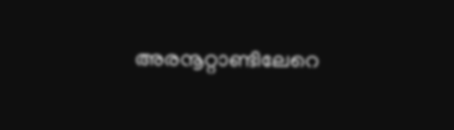അരനൂറ്റാണ്ടിലേറെ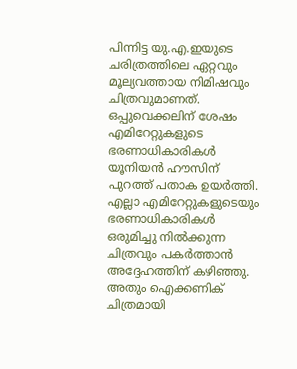പിന്നിട്ട യു.എ.ഇയുടെ ചരിത്രത്തിലെ ഏറ്റവും മൂല്യവത്തായ നിമിഷവും ചിത്രവുമാണത്. ഒപ്പുവെക്കലിന് ശേഷം എമിറേറ്റുകളുടെ ഭരണാധികാരികൾ യൂനിയൻ ഹൗസിന് പുറത്ത് പതാക ഉയർത്തി. എല്ലാ എമിറേറ്റുകളുടെയും ഭരണാധികാരികൾ ഒരുമിച്ചു നിൽക്കുന്ന ചിത്രവും പകർത്താൻ അദ്ദേഹത്തിന് കഴിഞ്ഞു. അതും ഐക്കണിക് ചിത്രമായി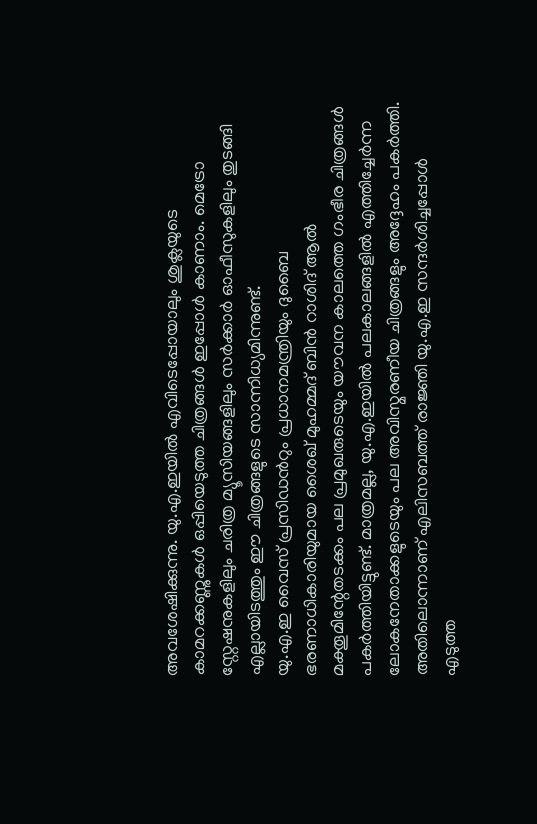അവശേഷിക്കുന്നു. യു.എ.ഇയിൽ എവിടെപ്പോയാലും ശുക്ലയുടെ കാമറക്കണ്ണുകൾ ഒപ്പിയെടുത്ത ചിത്രങ്ങൾ ഇപ്പോൾ കാണാം. മെട്രോ സ്റ്റേഷനുകളിലും ചരിത്ര മ്യൂസിയങ്ങളിലും സർക്കാർ ഓഫീസുകളിലും തുടങ്ങി എല്ലായിടത്തും ഈ ചിത്രങ്ങളുടെ സാന്നിധ്യമിന്നുണ്ട്.
യു.എ.ഇ വൈസ് പ്രസിഡൻറും പ്രധാനമന്ത്രിയും ദുബൈ ഭരണാധികാരിയുമായ ശൈഖ് മുഹമ്മദ് ബിൻ റാശിദ് ആൽ മക്തൂമിന്റേതടക്കം പല പ്രമുഖരുടെയും യൗവന കാലത്തെ ഗംഭീര ചിത്രങ്ങൾ പകർത്തിയിട്ടുണ്ട്. മാത്രമല്ല, യു.എ.ഇയിൽ പലകാലങ്ങളിൽ എത്തിച്ചേർന്ന ലോകനേതാക്കളുടെയും പല അവിസ്മരണീയ ചിത്രങ്ങളും അദ്ദേഹം പകർത്തി. അതിലൊന്നാണ് എലിസബത്ത് രാജ്ഞി യു.എ.ഇ സന്ദർശിച്ചപ്പോൾ എടുത്ത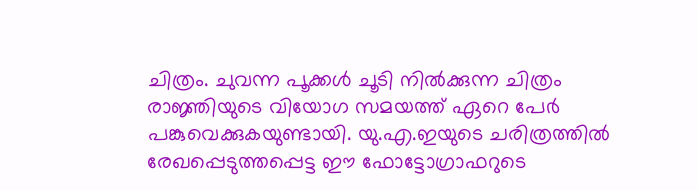ചിത്രം. ചുവന്ന പൂക്കൾ ചൂടി നിൽക്കുന്ന ചിത്രം രാജ്ഞിയുടെ വിയോഗ സമയത്ത് ഏറെ പേർ പങ്കുവെക്കുകയുണ്ടായി. യു.എ.ഇയുടെ ചരിത്രത്തിൽ രേഖപ്പെടുത്തപ്പെട്ട ഈ ഫോട്ടോഗ്രാഫറുടെ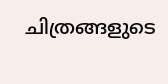ചിത്രങ്ങളുടെ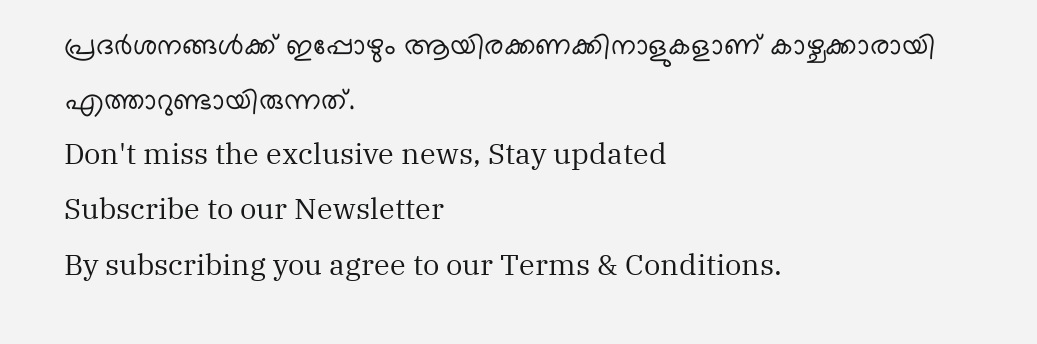പ്രദർശനങ്ങൾക്ക് ഇപ്പോഴും ആയിരക്കണക്കിനാളുകളാണ് കാഴ്ചക്കാരായി എത്താറുണ്ടായിരുന്നത്.
Don't miss the exclusive news, Stay updated
Subscribe to our Newsletter
By subscribing you agree to our Terms & Conditions.